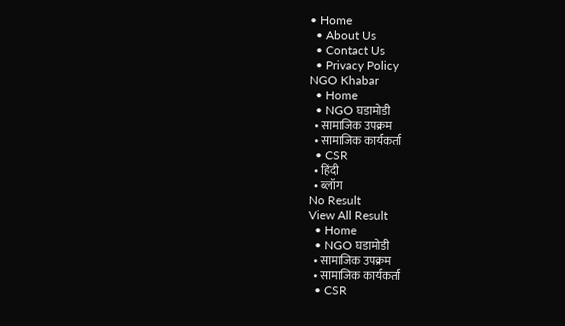• Home
  • About Us
  • Contact Us
  • Privacy Policy
NGO Khabar
  • Home
  • NGO घडामोडी
  • सामाजिक उपक्रम
  • सामाजिक कार्यकर्ता
  • CSR
  • हिंदी
  • ब्लॉग
No Result
View All Result
  • Home
  • NGO घडामोडी
  • सामाजिक उपक्रम
  • सामाजिक कार्यकर्ता
  • CSR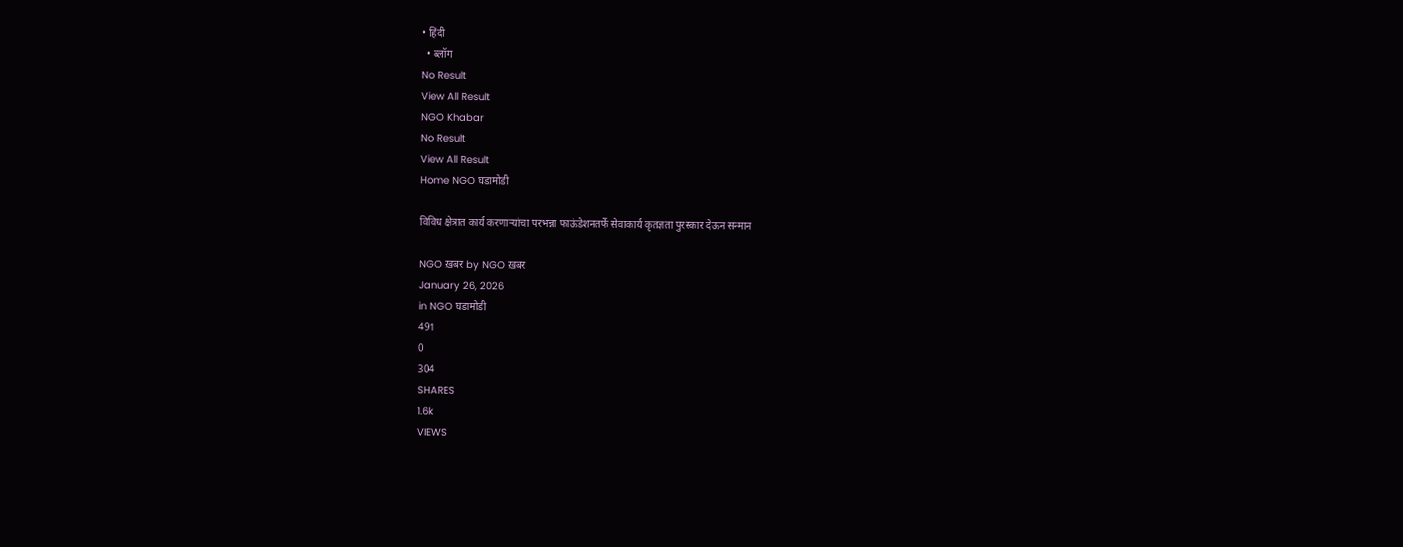• हिंदी
  • ब्लॉग
No Result
View All Result
NGO Khabar
No Result
View All Result
Home NGO घडामोडी

विविध क्षेत्रात कार्य करणाऱ्यांचा परभन्ना फाऊंडेशनतर्फे सेवाकार्य कृतज्ञता पुरस्कार देऊन सन्मान

NGO ख़बर by NGO ख़बर
January 26, 2026
in NGO घडामोडी
491
0
304
SHARES
1.6k
VIEWS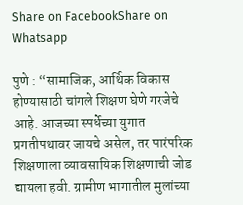Share on FacebookShare on Whatsapp

पुणे : “सामाजिक, आर्थिक विकास होण्यासाठी चांगले शिक्षण घेणे गरजेचे आहे. आजच्या स्पर्धेच्या युगात प्रगतीपथावर जायचे असेल, तर पारंपरिक शिक्षणाला व्यावसायिक शिक्षणाची जोड द्यायला हवी. ग्रामीण भागातील मुलांच्या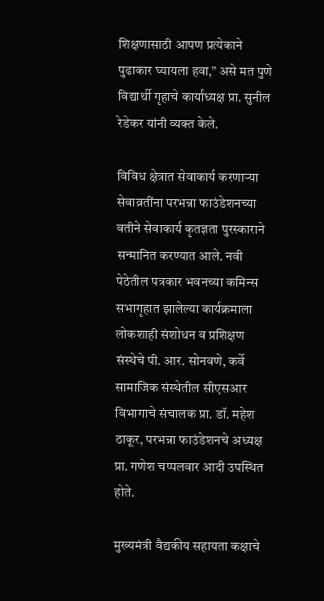शिक्षणासाठी आपण प्रत्येकाने पुढाकार घ्यायला हवा,” असे मत पुणे विद्यार्थी गृहाचे कार्याध्यक्ष प्रा. सुनील रेडेकर यांनी व्यक्त केले.

विविध क्षेत्रात सेवाकार्य करणाऱ्या सेवाव्रतींना परभन्ना फाउंडेशनच्या वतीने सेवाकार्य कृतज्ञता पुरस्काराने सन्मानित करण्यात आले. नवी पेठेतील पत्रकार भवनच्या कमिन्स सभागृहात झालेल्या कार्यक्रमाला लोकशाही संशोधन व प्रशिक्षण संस्थेचे पी. आर. सोनवणे, कर्वे सामाजिक संस्थेतील सीएसआर विभागाचे संचालक प्रा. डॉ. महेश ठाकूर, परभन्ना फाउंडेशनचे अध्यक्ष प्रा. गणेश चप्पलवार आदी उपस्थित होते.

मुख्यमंत्री वैद्यकीय सहायता कक्षाचे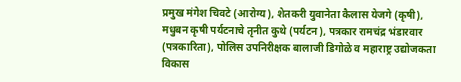प्रमुख मंगेश चिवटे (आरोग्य), शेतकरी युवानेता कैलास येजगे (कृषी), मधुबन कृषी पर्यटनाचे तृनीत कुथे (पर्यटन), पत्रकार रामचंद्र भंडारवार (पत्रकारिता), पोलिस उपनिरीक्षक बालाजी डिगोळे व महाराष्ट्र उद्योजकता विकास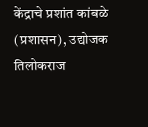केंद्राचे प्रशांत कांबळे (प्रशासन), उद्योजक तिलोकराज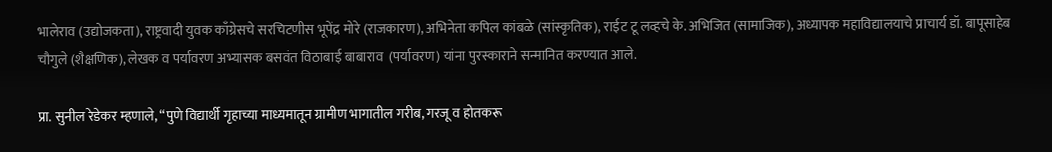भालेराव (उद्योजकता), राष्ट्रवादी युवक काँग्रेसचे सरचिटणीस भूपेंद्र मोरे (राजकारण), अभिनेता कपिल कांबळे (सांस्कृतिक), राईट टू लव्हचे के. अभिजित (सामाजिक), अध्यापक महाविद्यालयाचे प्राचार्य डॉ. बापूसाहेब चौगुले (शैक्षणिक), लेखक व पर्यावरण अभ्यासक बसवंत विठाबाई बाबाराव  (पर्यावरण) यांना पुरस्काराने सन्मानित करण्यात आले.

प्रा. सुनील रेडेकर म्हणाले, “पुणे विद्यार्थी गृहाच्या माध्यमातून ग्रामीण भागातील गरीब, गरजू व होतकरू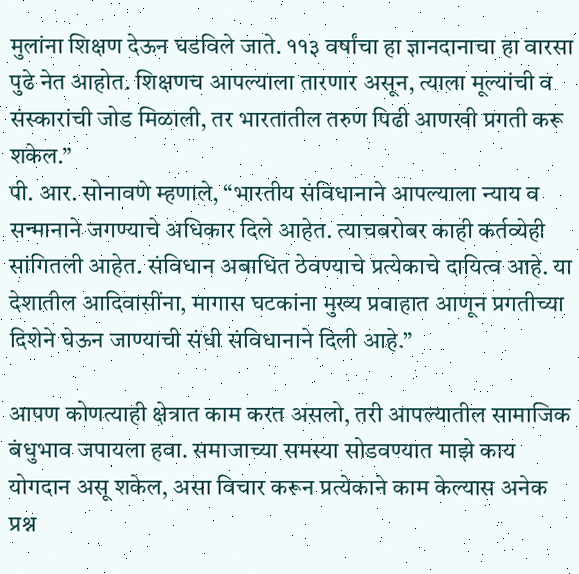मुलांना शिक्षण देऊन घडविले जाते. ११३ वर्षांचा हा ज्ञानदानाचा हा वारसा पुढे नेत आहोत. शिक्षणच आपल्याला तारणार असून, त्याला मूल्यांची व संस्कारांची जोड मिळाली, तर भारतातील तरुण पिढी आणखी प्रगती करू शकेल.”
पी. आर. सोनावणे म्हणाले, “भारतीय संविधानाने आपल्याला न्याय व सन्मानाने जगण्याचे अधिकार दिले आहेत. त्याचबरोबर काही कर्तव्येही सांगितली आहेत. संविधान अबाधित ठेवण्याचे प्रत्येकाचे दायित्व आहे. या देशातील आदिवासींना, मागास घटकांना मुख्य प्रवाहात आणून प्रगतीच्या दिशेने घेऊन जाण्याची संधी संविधानाने दिली आहे.”

आपण कोणत्याही क्षेत्रात काम करत असलो, तरी आपल्यातील सामाजिक बंधुभाव जपायला हवा. समाजाच्या समस्या सोडवण्यात माझे काय योगदान असू शकेल, असा विचार करून प्रत्येकाने काम केल्यास अनेक प्रश्न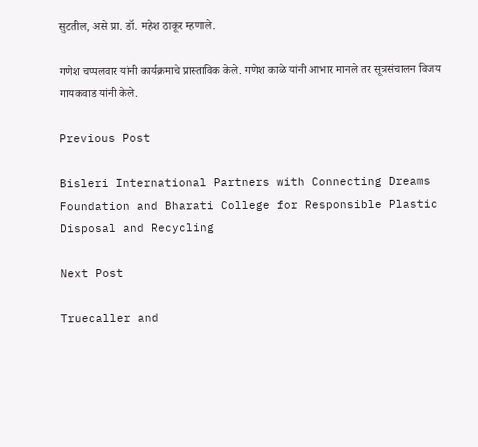सुटतील, असे प्रा. डॉ. महेश ठाकूर म्हणाले.

गणेश चप्पलवार यांनी कार्यक्रमाचे प्रास्ताविक केले. गणेश काळे यांनी आभार मानले तर सूत्रसंचालन विजय गायकवाड यांनी केले.

Previous Post

Bisleri International Partners with Connecting Dreams Foundation and Bharati College for Responsible Plastic Disposal and Recycling

Next Post

Truecaller and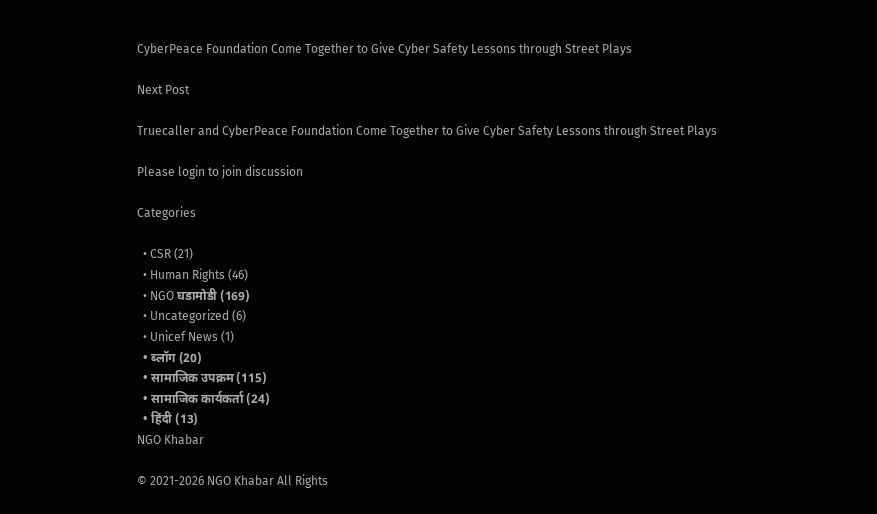CyberPeace Foundation Come Together to Give Cyber Safety Lessons through Street Plays

Next Post

Truecaller and CyberPeace Foundation Come Together to Give Cyber Safety Lessons through Street Plays

Please login to join discussion

Categories

  • CSR (21)
  • Human Rights (46)
  • NGO घडामोडी (169)
  • Uncategorized (6)
  • Unicef News (1)
  • ब्लॉग (20)
  • सामाजिक उपक्रम (115)
  • सामाजिक कार्यकर्ता (24)
  • हिंदी (13)
NGO Khabar

© 2021-2026 NGO Khabar All Rights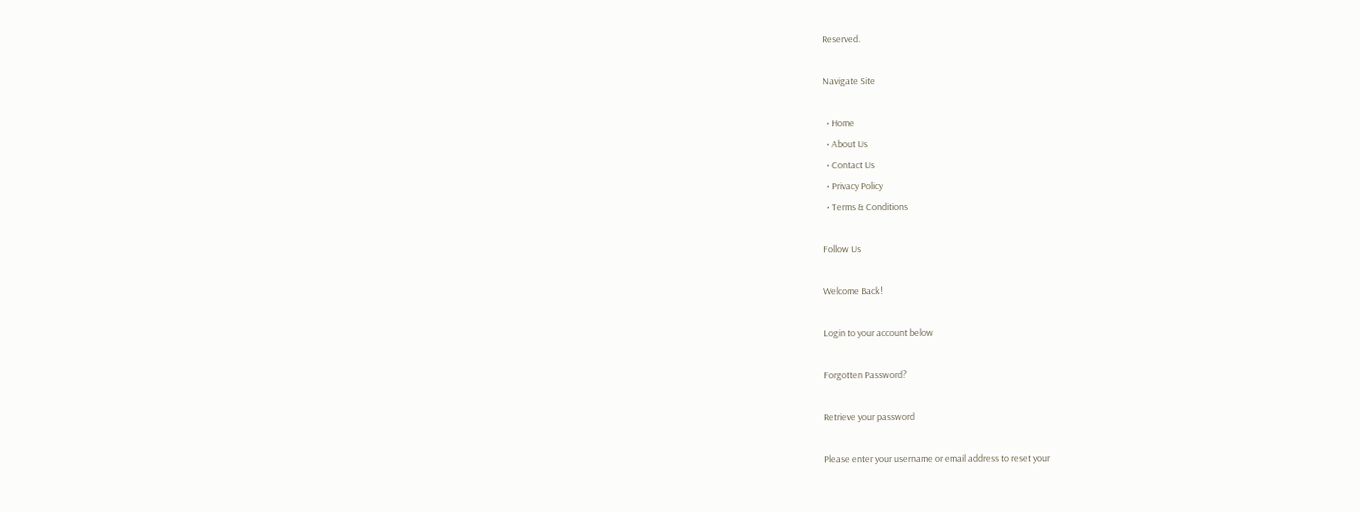Reserved.

Navigate Site

  • Home
  • About Us
  • Contact Us
  • Privacy Policy
  • Terms & Conditions

Follow Us

Welcome Back!

Login to your account below

Forgotten Password?

Retrieve your password

Please enter your username or email address to reset your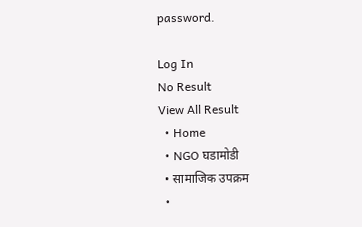password.

Log In
No Result
View All Result
  • Home
  • NGO घडामोडी
  • सामाजिक उपक्रम
  •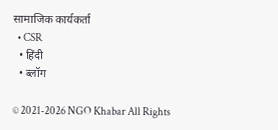सामाजिक कार्यकर्ता
  • CSR
  • हिंदी
  • ब्लॉग

© 2021-2026 NGO Khabar All Rights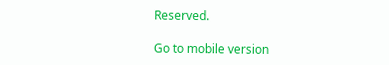Reserved.

Go to mobile version